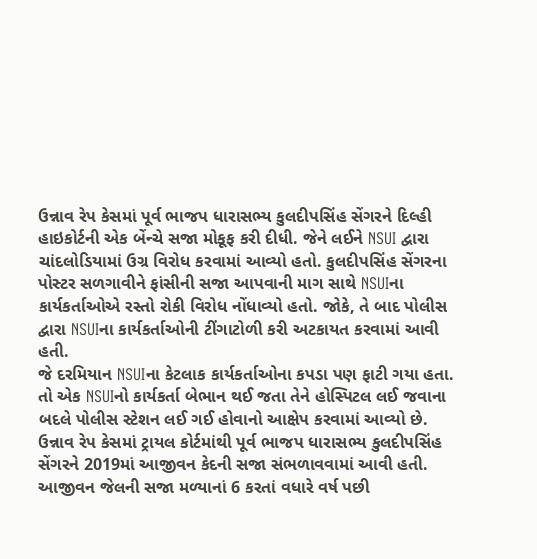ઉન્નાવ રેપ કેસમાં પૂર્વ ભાજપ ધારાસભ્ય કુલદીપસિંહ સેંગરને દિલ્હી હાઇકોર્ટની એક બેંન્ચે સજા મોકૂફ કરી દીધી. જેને લઈને NSUI દ્વારા ચાંદલોડિયામાં ઉગ્ર વિરોધ કરવામાં આવ્યો હતો. કુલદીપસિંહ સેંગરના પોસ્ટર સળગાવીને ફાંસીની સજા આપવાની માગ સાથે NSUIના કાર્યકર્તાઓએ રસ્તો રોકી વિરોધ નોંધાવ્યો હતો. જોકે, તે બાદ પોલીસ દ્વારા NSUIના કાર્યકર્તાઓની ટીંગાટોળી કરી અટકાયત કરવામાં આવી હતી.
જે દરમિયાન NSUIના કેટલાક કાર્યકર્તાઓના કપડા પણ ફાટી ગયા હતા. તો એક NSUIનો કાર્યકર્તા બેભાન થઈ જતા તેને હોસ્પિટલ લઈ જવાના બદલે પોલીસ સ્ટેશન લઈ ગઈ હોવાનો આક્ષેપ કરવામાં આવ્યો છે.
ઉન્નાવ રેપ કેસમાં ટ્રાયલ કોર્ટમાંથી પૂર્વ ભાજપ ધારાસભ્ય કુલદીપસિંહ સેંગરને 2019માં આજીવન કેદની સજા સંભળાવવામાં આવી હતી. આજીવન જેલની સજા મળ્યાનાં 6 કરતાં વધારે વર્ષ પછી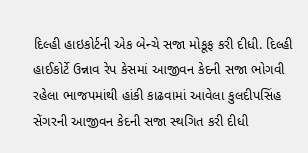દિલ્હી હાઇકોર્ટની એક બેન્ચે સજા મોકૂફ કરી દીધી. દિલ્હી હાઈકોર્ટે ઉન્નાવ રેપ કેસમાં આજીવન કેદની સજા ભોગવી રહેલા ભાજપમાંથી હાંકી કાઢવામાં આવેલા કુલદીપસિંહ સેંગરની આજીવન કેદની સજા સ્થગિત કરી દીધી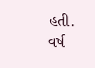હતી.
વર્ષ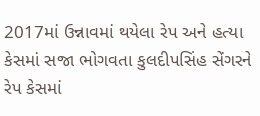2017માં ઉન્નાવમાં થયેલા રેપ અને હત્યા કેસમાં સજા ભોગવતા કુલદીપસિંહ સેંગરને રેપ કેસમાં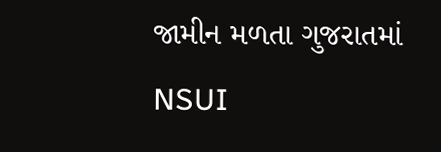જામીન મળતા ગુજરાતમાં NSUI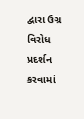દ્વારા ઉગ્ર વિરોધ પ્રદર્શન કરવામાં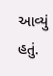આવ્યું હતું.